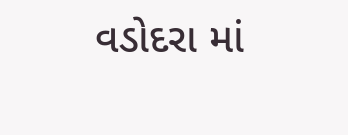વડોદરા માં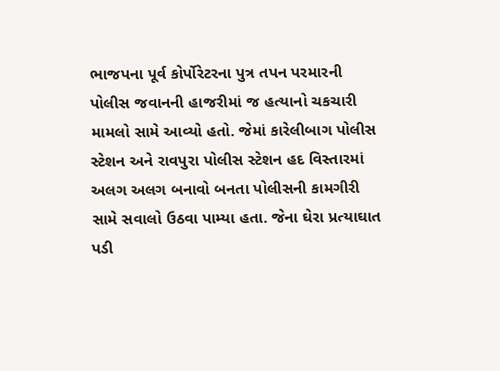ભાજપના પૂર્વ કોર્પોરેટરના પુત્ર તપન પરમારની પોલીસ જવાનની હાજરીમાં જ હત્યાનો ચકચારી મામલો સામે આવ્યો હતો. જેમાં કારેલીબાગ પોલીસ સ્ટેશન અને રાવપુરા પોલીસ સ્ટેશન હદ વિસ્તારમાં અલગ અલગ બનાવો બનતા પોલીસની કામગીરી સામે સવાલો ઉઠવા પામ્યા હતા. જેના ઘેરા પ્રત્યાઘાત પડી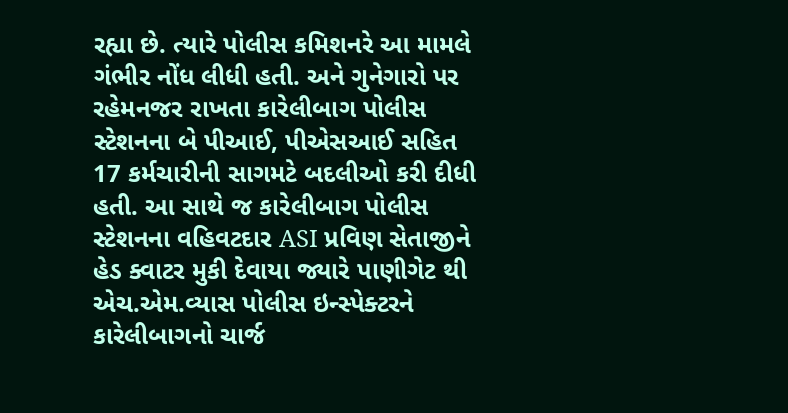રહ્યા છે. ત્યારે પોલીસ કમિશનરે આ મામલે ગંભીર નોંધ લીધી હતી. અને ગુનેગારો પર રહેમનજર રાખતા કારેલીબાગ પોલીસ સ્ટેશનના બે પીઆઈ, પીએસઆઈ સહિત 17 કર્મચારીની સાગમટે બદલીઓ કરી દીધી હતી. આ સાથે જ કારેલીબાગ પોલીસ સ્ટેશનના વહિવટદાર ASI પ્રવિણ સેતાજીને હેડ ક્વાટર મુકી દેવાયા જ્યારે પાણીગેટ થી એચ.એમ.વ્યાસ પોલીસ ઇન્સ્પેક્ટરને કારેલીબાગનો ચાર્જ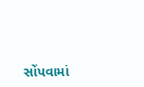સોંપવામાં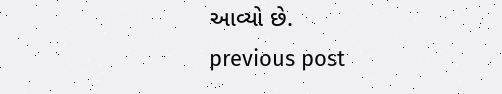આવ્યો છે.
previous post